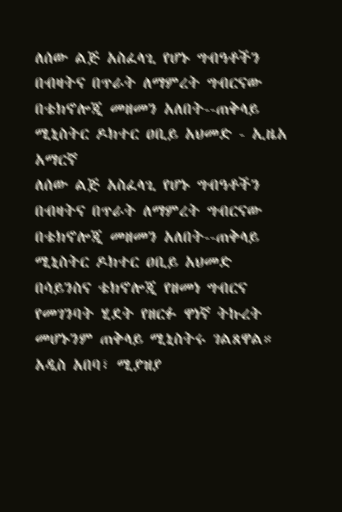ለሰው ልጅ አስፈላጊ የሆኑ ግብዓቶችን በብዛትና በጥራት ለማምረት ግብርናው በቴክኖሎጂ መዘመን አለበት--ጠቅላይ ሚኒስትር ዶክተር ዐቢይ አህመድ - ኢዜአ አማርኛ
ለሰው ልጅ አስፈላጊ የሆኑ ግብዓቶችን በብዛትና በጥራት ለማምረት ግብርናው በቴክኖሎጂ መዘመን አለበት--ጠቅላይ ሚኒስትር ዶክተር ዐቢይ አህመድ
በሳይንስና ቴክኖሎጂ የዘመነ ግብርና የመገንባት ሂደት የዘርፉ ዋነኛ ትኩረት መሆኑንም ጠቅላይ ሚኒስትሩ ገልጸዋል።
አዲስ አበባ፣ ሚያዝያ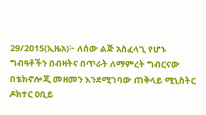29/2015(ኢዜአ)፦ ለሰው ልጅ አስፈላጊ የሆኑ ግብዓቶችን በብዛትና በጥራት ለማምረት ግብርናው በቴክኖሎጂ መዘመን እንደሚገባው ጠቅላይ ሚኒስትር ዶክተር ዐቢይ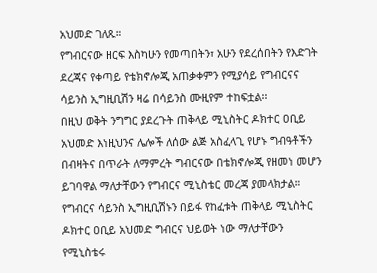አህመድ ገለጹ።
የግብርናው ዘርፍ እስካሁን የመጣበትን፣ አሁን የደረሰበትን የእድገት ደረጃና የቀጣይ የቴክኖሎጂ አጠቃቀምን የሚያሳይ የግብርናና ሳይንስ ኢግዚቢሽን ዛሬ በሳይንስ ሙዚየም ተከፍቷል፡፡
በዚህ ወቅት ንግግር ያደረጉት ጠቅላይ ሚኒስትር ዶክተር ዐቢይ አህመድ እነዚህንና ሌሎች ለሰው ልጅ አስፈላጊ የሆኑ ግብዓቶችን በብዛትና በጥራት ለማምረት ግብርናው በቴክኖሎጂ የዘመነ መሆን ይገባዋል ማለታቸውን የግብርና ሚኒስቴር መረጃ ያመላክታል።
የግብርና ሳይንስ ኢግዚቢሽኑን በይፋ የከፈቱት ጠቅላይ ሚኒስትር ዶክተር ዐቢይ አህመድ ግብርና ህይወት ነው ማለታቸውን የሚኒስቴሩ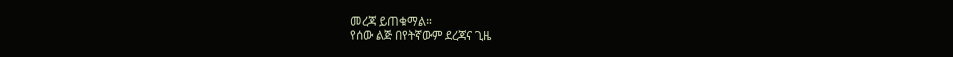መረጃ ይጠቁማል።
የሰው ልጅ በየትኛውም ደረጃና ጊዜ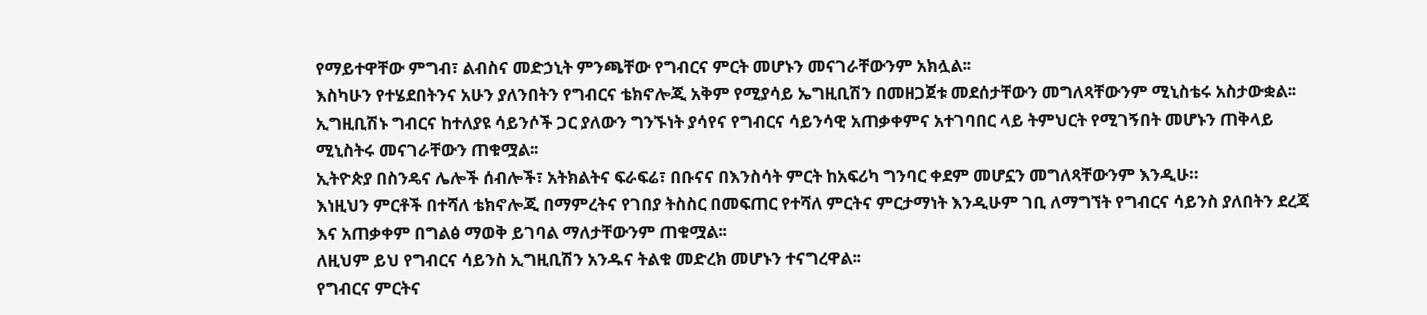የማይተዋቸው ምግብ፣ ልብስና መድኃኒት ምንጫቸው የግብርና ምርት መሆኑን መናገራቸውንም አክሏል፡፡
እስካሁን የተሄደበትንና አሁን ያለንበትን የግብርና ቴክኖሎጂ አቅም የሚያሳይ ኤግዚቢሽን በመዘጋጀቱ መደሰታቸውን መግለጻቸውንም ሚኒስቴሩ አስታውቋል፡፡
ኢግዚቢሽኑ ግብርና ከተለያዩ ሳይንሶች ጋር ያለውን ግንኙነት ያሳየና የግብርና ሳይንሳዊ አጠቃቀምና አተገባበር ላይ ትምህርት የሚገኝበት መሆኑን ጠቅላይ ሚኒስትሩ መናገራቸውን ጠቁሟል፡፡
ኢትዮጵያ በስንዴና ሌሎች ሰብሎች፣ አትክልትና ፍራፍሬ፣ በቡናና በእንስሳት ምርት ከአፍሪካ ግንባር ቀደም መሆኗን መግለጻቸውንም እንዲሁ።
እነዚህን ምርቶች በተሻለ ቴክኖሎጂ በማምረትና የገበያ ትስስር በመፍጠር የተሻለ ምርትና ምርታማነት እንዲሁም ገቢ ለማግኘት የግብርና ሳይንስ ያለበትን ደረጃ እና አጠቃቀም በግልፅ ማወቅ ይገባል ማለታቸውንም ጠቁሟል፡፡
ለዚህም ይህ የግብርና ሳይንስ ኢግዚቢሽን አንዱና ትልቁ መድረክ መሆኑን ተናግረዋል፡፡
የግብርና ምርትና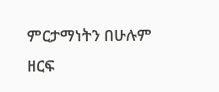ምርታማነትን በሁሉም ዘርፍ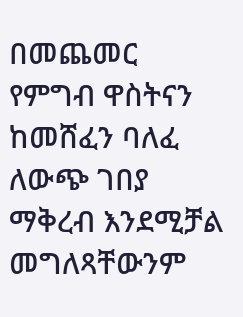በመጨመር የምግብ ዋስትናን ከመሸፈን ባለፈ ለውጭ ገበያ ማቅረብ እንደሚቻል መግለጻቸውንም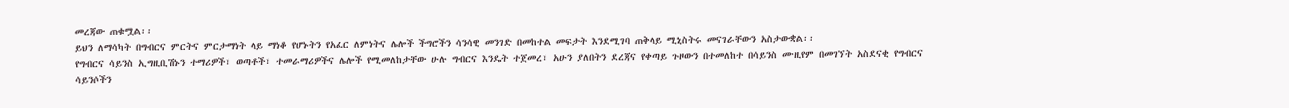መረጃው ጠቁሟል፡፡
ይህን ለማሳካት በግብርና ምርትና ምርታማነት ላይ ማነቆ የሆኑትን የአፈር ለምነትና ሌሎች ችግሮችን ሳንሳዊ መንገድ በመከተል መፍታት እንደሚገባ ጠቅላይ ሚኒስትሩ መናገራቸውን አስታውቋል፡፡
የግብርና ሳይንስ ኢግዚቢሽኑን ተማሪዎች፣ ወጣቶች፣ ተመራማሪዎችና ሌሎች የሚመለከታቸው ሁሉ ግብርና እንዴት ተጀመረ፣ አሁን ያለበትን ደረጃና የቀጣይ ጉዞውን በተመለከተ በሳይንስ ሙዚየም በመገኘት አስደናቂ የግብርና ሳይንሶችን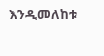እንዲመለከቱ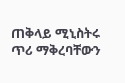ጠቅላይ ሚኒስትሩ ጥሪ ማቅረባቸውን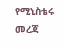የሚኒስቴሩ መረጃ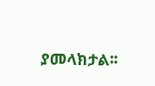ያመላክታል፡፡